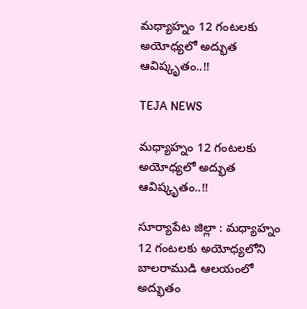మధ్యాహ్నం 12 గంటలకు అయోధ్యలో అద్భుత ఆవిష్కృతం..!!

TEJA NEWS

మధ్యాహ్నం 12 గంటలకు అయోధ్యలో అద్భుత ఆవిష్కృతం..!!

సూర్యాపేట జిల్లా : మధ్యాహ్నం 12 గంటలకు అయోధ్యలోని బాలరాముడి ఆలయంలో అద్భుతం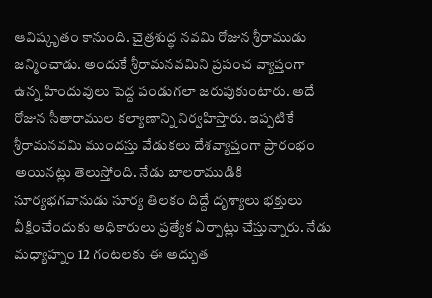ఆవిష్కృతం కానుంది. చైత్రశుద్ధ నవమి రోజున శ్రీరాముడు జన్మించాడు. అందుకే శ్రీరామనవమిని ప్రపంచ వ్యాప్తంగా ఉన్న హిందువులు పెద్ద పండుగలా జరుపుకుంటారు. అదే రోజున సీతారాముల కల్యాణాన్ని నిర్వహిస్తారు. ఇప్పటికే శ్రీరామనవమి ముందస్తు వేడుకలు దేశవ్యాప్తంగా ప్రారంభం అయినట్లు తెలుస్తోంది. నేడు బాలరాముడికి సూర్యభగవానుడు సూర్య తిలకం దిద్దే దృశ్యాలు భక్తులు వీక్షించేందుకు అధికారులు ప్రత్యేక ఏర్పాట్లు చేస్తున్నారు. నేడు మధ్యాహ్నం 12 గంటలకు ఈ అద్బుత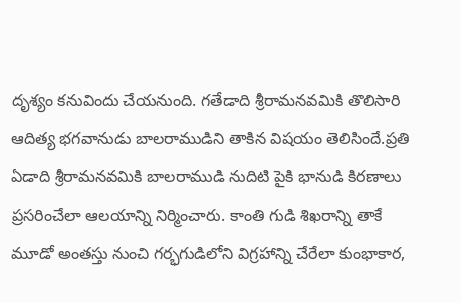దృశ్యం కనువిందు చేయనుంది. గతేడాది శ్రీరామనవమికి తొలిసారి ఆదిత్య భగవానుడు బాలరాముడిని తాకిన విషయం తెలిసిందే.ప్రతి ఏడాది శ్రీరామనవమికి బాలరాముడి నుదిటి పైకి భానుడి కిరణాలు ప్రసరించేలా ఆలయాన్ని నిర్మించారు. కాంతి గుడి శిఖరాన్ని తాకే మూడో అంతస్తు నుంచి గర్భగుడిలోని విగ్రహాన్ని చేరేలా కుంభాకార,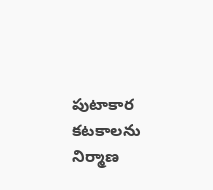పుటాకార కటకాలను నిర్మాణ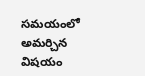సమయంలో అమర్చిన విషయం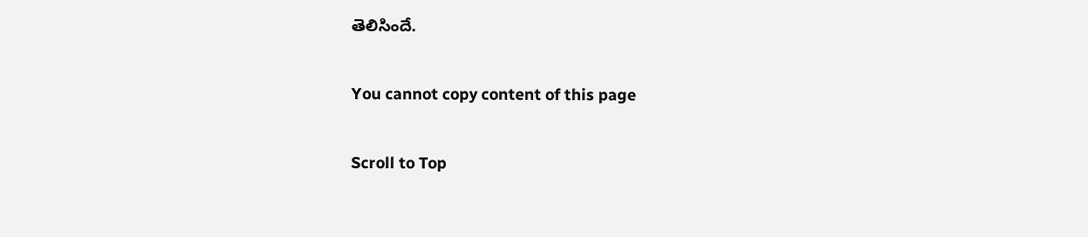తెలిసిందే.

You cannot copy content of this page

Scroll to Top